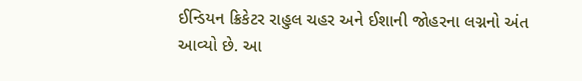ઈન્ડિયન ક્રિકેટર રાહુલ ચહર અને ઈશાની જોહરના લગ્નનો અંત આવ્યો છે. આ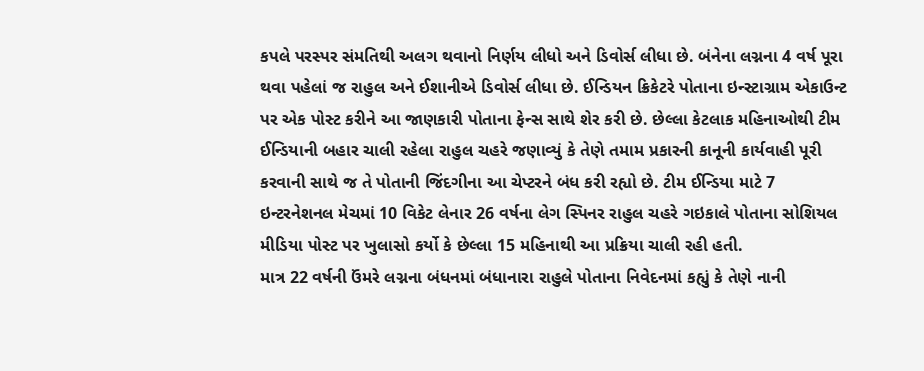કપલે પરસ્પર સંમતિથી અલગ થવાનો નિર્ણય લીધો અને ડિવોર્સ લીધા છે. બંનેના લગ્નના 4 વર્ષ પૂરા થવા પહેલાં જ રાહુલ અને ઈશાનીએ ડિવોર્સ લીધા છે. ઈન્ડિયન ક્રિકેટરે પોતાના ઇન્સ્ટાગ્રામ એકાઉન્ટ પર એક પોસ્ટ કરીને આ જાણકારી પોતાના ફેન્સ સાથે શેર કરી છે. છેલ્લા કેટલાક મહિનાઓથી ટીમ ઈન્ડિયાની બહાર ચાલી રહેલા રાહુલ ચહરે જણાવ્યું કે તેણે તમામ પ્રકારની કાનૂની કાર્યવાહી પૂરી કરવાની સાથે જ તે પોતાની જિંદગીના આ ચેપ્ટરને બંધ કરી રહ્યો છે. ટીમ ઈન્ડિયા માટે 7 ઇન્ટરનેશનલ મેચમાં 10 વિકેટ લેનાર 26 વર્ષના લેગ સ્પિનર રાહુલ ચહરે ગઇકાલે પોતાના સોશિયલ મીડિયા પોસ્ટ પર ખુલાસો કર્યો કે છેલ્લા 15 મહિનાથી આ પ્રક્રિયા ચાલી રહી હતી.
માત્ર 22 વર્ષની ઉંમરે લગ્નના બંધનમાં બંધાનારા રાહુલે પોતાના નિવેદનમાં કહ્યું કે તેણે નાની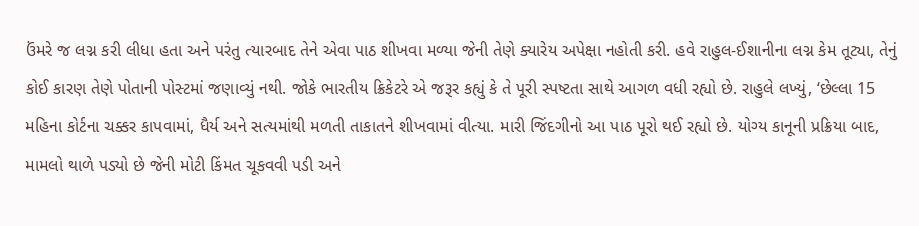ઉંમરે જ લગ્ન કરી લીધા હતા અને પરંતુ ત્યારબાદ તેને એવા પાઠ શીખવા મળ્યા જેની તેણે ક્યારેય અપેક્ષા નહોતી કરી. હવે રાહુલ-ઈશાનીના લગ્ન કેમ તૂટ્યા, તેનું કોઈ કારણ તેણે પોતાની પોસ્ટમાં જણાવ્યું નથી. જોકે ભારતીય ક્રિકેટરે એ જરૂર કહ્યું કે તે પૂરી સ્પષ્ટતા સાથે આગળ વધી રહ્યો છે. રાહુલે લખ્યું, ‘છેલ્લા 15 મહિના કોર્ટના ચક્કર કાપવામાં, ધૈર્ય અને સત્યમાંથી મળતી તાકાતને શીખવામાં વીત્યા. મારી જિંદગીનો આ પાઠ પૂરો થઈ રહ્યો છે. યોગ્ય કાનૂની પ્રક્રિયા બાદ, મામલો થાળે પડ્યો છે જેની મોટી કિંમત ચૂકવવી પડી અને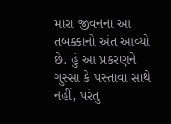મારા જીવનના આ તબક્કાનો અંત આવ્યો છે. હું આ પ્રકરણને ગુસ્સા કે પસ્તાવા સાથે નહીં, પરંતુ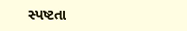સ્પષ્ટતા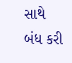સાથે બંધ કરી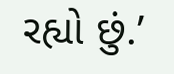રહ્યો છું.’